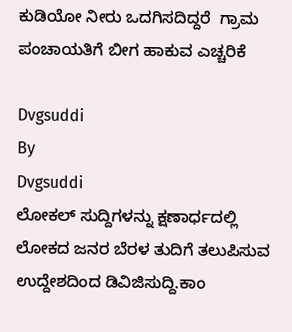ಕುಡಿಯೋ ನೀರು ಒದಗಿಸದಿದ್ದರೆ  ಗ್ರಾಮ ಪಂಚಾಯತಿಗೆ ಬೀಗ ಹಾಕುವ ಎಚ್ಚರಿಕೆ

Dvgsuddi
By
Dvgsuddi
ಲೋಕಲ್ ಸುದ್ದಿಗಳನ್ನು ಕ್ಷಣಾರ್ಧದಲ್ಲಿ ಲೋಕದ ಜನರ ಬೆರಳ ತುದಿಗೆ ತಲುಪಿಸುವ ಉದ್ದೇಶದಿಂದ ಡಿವಿಜಿಸುದ್ದಿ.ಕಾಂ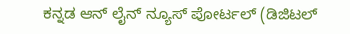ಕನ್ನಡ ಆನ್ ಲೈನ್ ನ್ಯೂಸ್ ಪೋರ್ಟಲ್ (ಡಿಜಿಟಲ್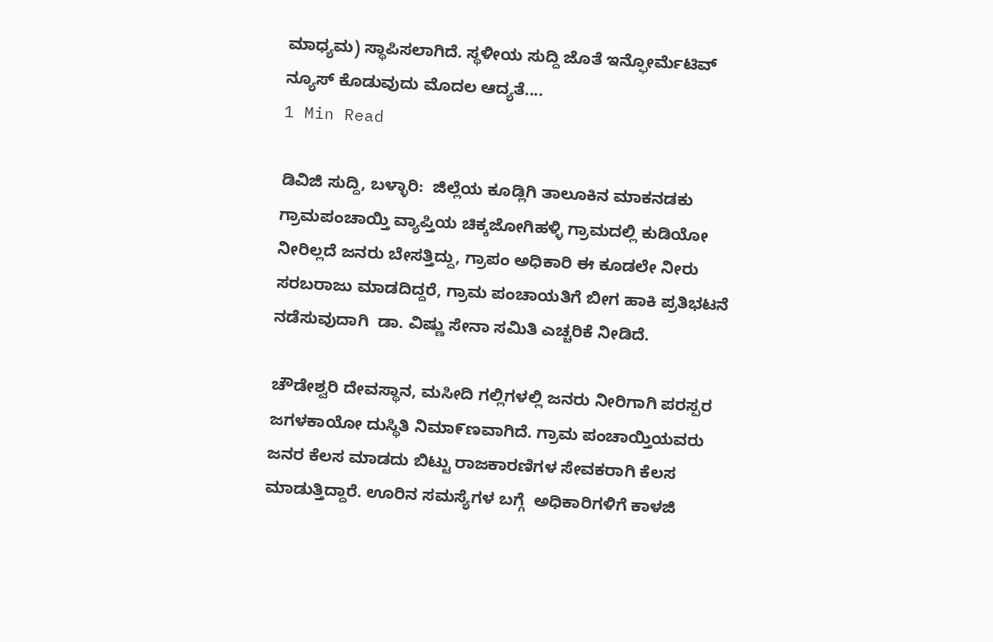ಮಾಧ್ಯಮ) ಸ್ಥಾಪಿಸಲಾಗಿದೆ. ಸ್ಥಳೀಯ ಸುದ್ದಿ ಜೊತೆ ಇನ್ಫೋರ್ಮೆಟಿವ್ ನ್ಯೂಸ್ ಕೊಡುವುದು ಮೊದಲ ಆದ್ಯತೆ....
1 Min Read

ಡಿವಿಜಿ ಸುದ್ದಿ, ಬಳ್ಳಾರಿ:  ಜಿಲ್ಲೆಯ ಕೂಡ್ಲಿಗಿ ತಾಲೂಕಿನ ಮಾಕನಡಕು ಗ್ರಾಮಪಂಚಾಯ್ತಿ ವ್ಯಾಪ್ತಿಯ ಚಿಕ್ಕಜೋಗಿಹಳ್ಳಿ ಗ್ರಾಮದಲ್ಲಿ ಕುಡಿಯೋ ನೀರಿಲ್ಲದೆ ಜನರು ಬೇಸತ್ತಿದ್ದು, ಗ್ರಾಪಂ ಅಧಿಕಾರಿ ಈ ಕೂಡಲೇ ನೀರು ಸರಬರಾಜು ಮಾಡದಿದ್ದರೆ, ಗ್ರಾಮ ಪಂಚಾಯತಿಗೆ ಬೀಗ ಹಾಕಿ ಪ್ರತಿಭಟನೆ ನಡೆಸುವುದಾಗಿ  ಡಾ. ವಿಷ್ಣು ಸೇನಾ ಸಮಿತಿ ಎಚ್ಚರಿಕೆ ನೀಡಿದೆ.

ಚೌಡೇಶ್ವರಿ ದೇವಸ್ಥಾನ, ಮಸೀದಿ ಗಲ್ಲಿಗಳಲ್ಲಿ ಜನರು ನೀರಿಗಾಗಿ ಪರಸ್ಪರ ಜಗಳಕಾಯೋ ದುಸ್ಥಿತಿ ನಿಮಾ೯ಣವಾಗಿದೆ. ಗ್ರಾಮ ಪಂಚಾಯ್ತಿಯವರು ಜನರ ಕೆಲಸ ಮಾಡದು ಬಿಟ್ಟು ರಾಜಕಾರಣಿಗಳ ಸೇವಕರಾಗಿ ಕೆಲಸ ಮಾಡುತ್ತಿದ್ದಾರೆ. ಊರಿನ ಸಮಸ್ಯೆಗಳ ಬಗ್ಗೆ  ಅಧಿಕಾರಿಗಳಿಗೆ ಕಾಳಜಿ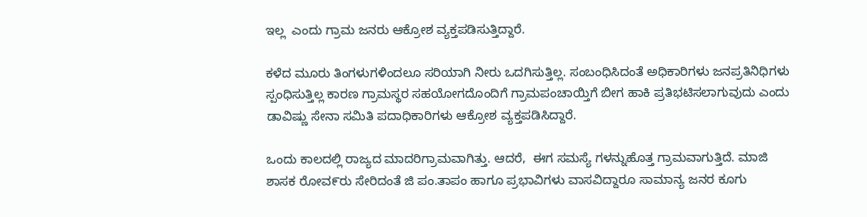ಇಲ್ಲ  ಎಂದು ಗ್ರಾಮ ಜನರು ಆಕ್ರೋಶ ವ್ಯಕ್ತಪಡಿಸುತ್ತಿದ್ದಾರೆ.

ಕಳೆದ ಮೂರು ತಿಂಗಳುಗಳಿಂದಲೂ ಸರಿಯಾಗಿ ನೀರು ಒದಗಿಸುತ್ತಿಲ್ಲ. ಸಂಬಂಧಿಸಿದಂತೆ ಅಧಿಕಾರಿಗಳು ಜನಪ್ರತಿನಿಧಿಗಳು ಸ್ಪಂಧಿಸುತ್ತಿಲ್ಲ ಕಾರಣ ಗ್ರಾಮಸ್ಥರ ಸಹಯೋಗದೊಂದಿಗೆ ಗ್ರಾಮಪಂಚಾಯ್ತಿಗೆ ಬೀಗ ಹಾಕಿ ಪ್ರತಿಭಟಿಸಲಾಗುವುದು ಎಂದು ಡಾವಿಷ್ಣು ಸೇನಾ ಸಮಿತಿ ಪದಾಧಿಕಾರಿಗಳು ಆಕ್ರೋಶ ವ್ಯಕ್ತಪಡಿಸಿದ್ದಾರೆ.

ಒಂದು ಕಾಲದಲ್ಲಿ ರಾಜ್ಯದ ಮಾದರಿಗ್ರಾಮವಾಗಿತ್ತು. ಆದರೆ,  ಈಗ ಸಮಸ್ಯೆ ಗಳನ್ನುಹೊತ್ತ ಗ್ರಾಮವಾಗುತ್ತಿದೆ. ಮಾಜಿ ಶಾಸಕ ರೋವ೯ರು ಸೇರಿದಂತೆ ಜಿ ಪಂ.ತಾಪಂ ಹಾಗೂ ಪ್ರಭಾವಿಗಳು ವಾಸವಿದ್ದಾರೂ ಸಾಮಾನ್ಯ ಜನರ ಕೂಗು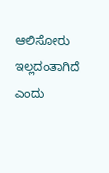ಆಲಿಸೋರು ಇಲ್ಲದಂತಾಗಿದೆ ಎಂದು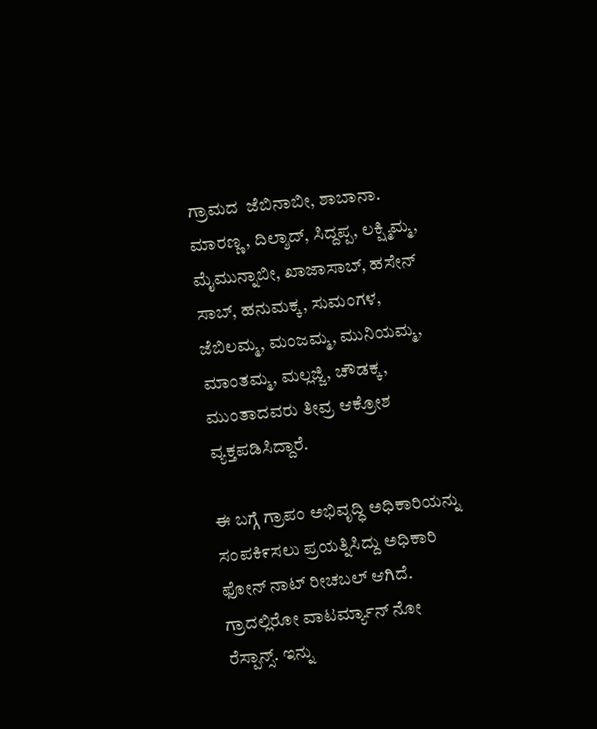ಗ್ರಾಮದ  ಜೆಬಿನಾಬೀ, ಶಾಬಾನಾ. ಮಾರಣ್ಣ, ದಿಲ್ಶಾದ್, ಸಿದ್ದಪ್ಪ, ಲಕ್ಷ್ಮಿಮ್ಮ, ಮೈಮುನ್ನಾಬೀ, ಖಾಜಾಸಾಬ್, ಹಸೇನ್ ಸಾಬ್, ಹನುಮಕ್ಕ, ಸುಮಂಗಳ, ಜೆಬಿಲಮ್ಮ, ಮಂಜಮ್ಮ, ಮುನಿಯಮ್ಮ, ಮಾಂತಮ್ಮ, ಮಲ್ಲಜ್ಜಿ, ಚೌಡಕ್ಕ, ಮುಂತಾದವರು ತೀವ್ರ ಆಕ್ರೋಶ ವ್ಯಕ್ತಪಡಿಸಿದ್ದಾರೆ.

ಈ ಬಗ್ಗೆ ಗ್ರಾಪಂ ಅಭಿವೃದ್ಧಿ ಅಧಿಕಾರಿಯನ್ನು ಸಂಪಕಿ೯ಸಲು ಪ್ರಯತ್ನಿಸಿದ್ದು ಅಧಿಕಾರಿ
ಫೋನ್ ನಾಟ್ ರೀಚಬಲ್ ಆಗಿದೆ.  ಗ್ರಾದಲ್ಲಿರೋ ವಾಟರ್ಮ್ಯಾನ್ ನೋ ರೆಸ್ಪಾನ್ಸ್. ಇನ್ನು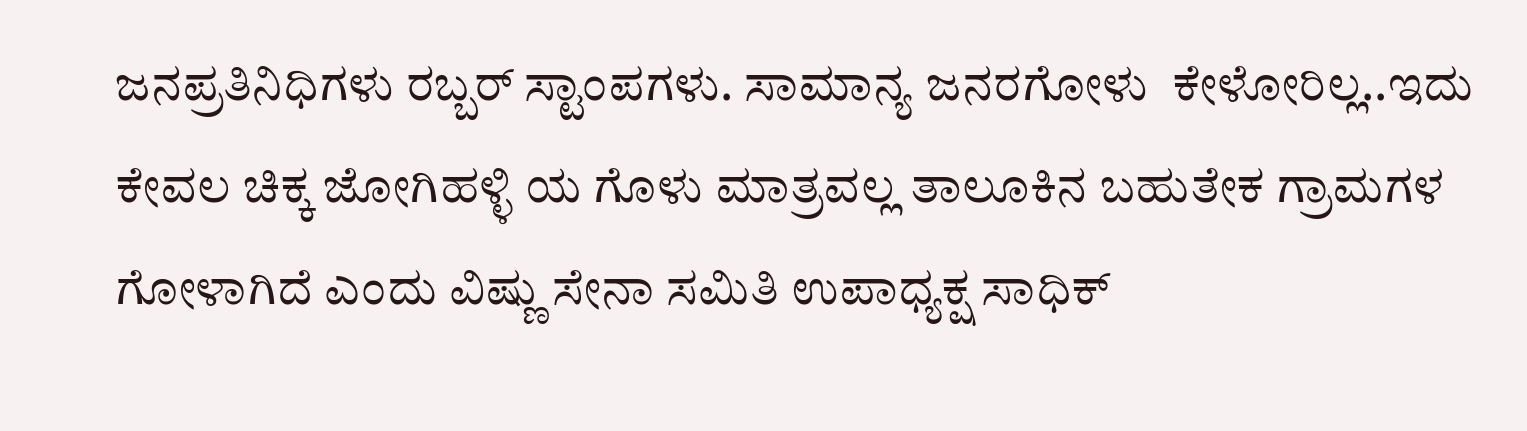ಜನಪ್ರತಿನಿಧಿಗಳು ರಬ್ಬರ್ ಸ್ಟಾಂಪಗಳು. ಸಾಮಾನ್ಯ ಜನರಗೋಳು  ಕೇಳೋರಿಲ್ಲ..ಇದು ಕೇವಲ ಚಿಕ್ಕ ಜೋಗಿಹಳ್ಳಿ ಯ ಗೊಳು ಮಾತ್ರವಲ್ಲ ತಾಲೂಕಿನ ಬಹುತೇಕ ಗ್ರಾಮಗಳ ಗೋಳಾಗಿದೆ ಎಂದು ವಿಷ್ಣು ಸೇನಾ ಸಮಿತಿ ಉಪಾಧ್ಯಕ್ಷ ಸಾಧಿಕ್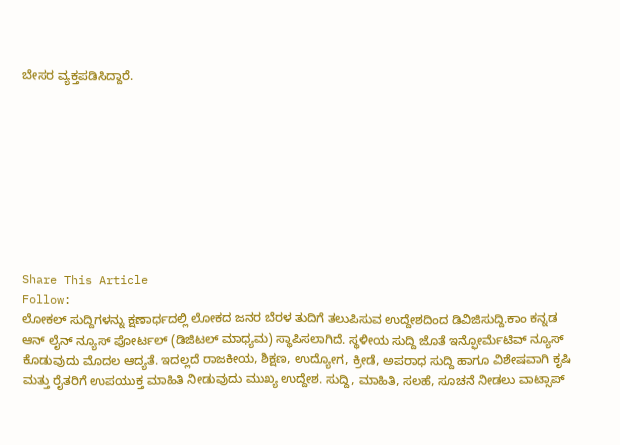ಬೇಸರ ವ್ಯಕ್ತಪಡಿಸಿದ್ದಾರೆ.









Share This Article
Follow:
ಲೋಕಲ್ ಸುದ್ದಿಗಳನ್ನು ಕ್ಷಣಾರ್ಧದಲ್ಲಿ ಲೋಕದ ಜನರ ಬೆರಳ ತುದಿಗೆ ತಲುಪಿಸುವ ಉದ್ದೇಶದಿಂದ ಡಿವಿಜಿಸುದ್ದಿ.ಕಾಂ ಕನ್ನಡ ಆನ್ ಲೈನ್ ನ್ಯೂಸ್ ಪೋರ್ಟಲ್ (ಡಿಜಿಟಲ್ ಮಾಧ್ಯಮ) ಸ್ಥಾಪಿಸಲಾಗಿದೆ. ಸ್ಥಳೀಯ ಸುದ್ದಿ ಜೊತೆ ಇನ್ಫೋರ್ಮೆಟಿವ್ ನ್ಯೂಸ್ ಕೊಡುವುದು ಮೊದಲ ಆದ್ಯತೆ. ಇದಲ್ಲದೆ ರಾಜಕೀಯ, ಶಿಕ್ಷಣ, ಉದ್ಯೋಗ, ಕ್ರೀಡೆ, ಅಪರಾಧ ಸುದ್ದಿ ಹಾಗೂ ವಿಶೇಷವಾಗಿ ಕೃಷಿ ಮತ್ತು ರೈತರಿಗೆ ಉಪಯುಕ್ತ ಮಾಹಿತಿ ನೀಡುವುದು ಮುಖ್ಯ ಉದ್ದೇಶ. ಸುದ್ದಿ, ಮಾಹಿತಿ, ಸಲಹೆ, ಸೂಚನೆ ನೀಡಲು ವಾಟ್ಸಾಪ್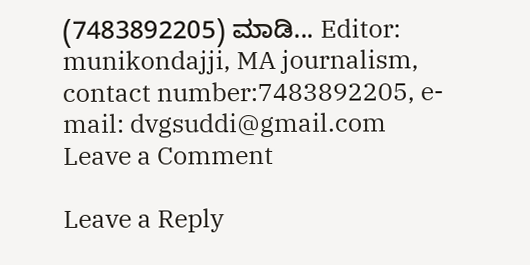(7483892205) ಮಾಡಿ... Editor: munikondajji, MA journalism, contact number:7483892205, e-mail: dvgsuddi@gmail.com
Leave a Comment

Leave a Reply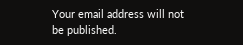Your email address will not be published.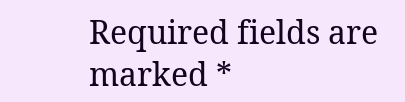Required fields are marked *